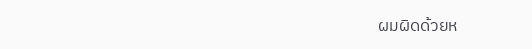ผมผิดด้วยห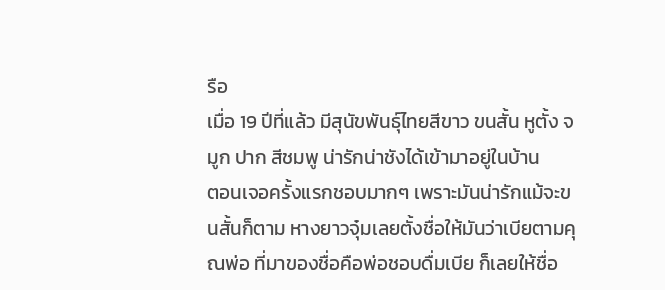รือ
เมื่อ 19 ปีที่แล้ว มีสุนัขพันธุ์ไทยสีขาว ขนสั้น หูตั้ง จมูก ปาก สีชมพู น่ารักน่าชังได้เข้ามาอยู่ในบ้าน
ตอนเจอครั้งแรกชอบมากๆ เพราะมันน่ารักแม้จะขนสั้นก็ตาม หางยาวจุ๋มเลยตั้งชื่อให้มันว่าเบียตามคุณพ่อ ที่มาของชื่อคือพ่อชอบดื่มเบีย ก็เลยให้ชื่อ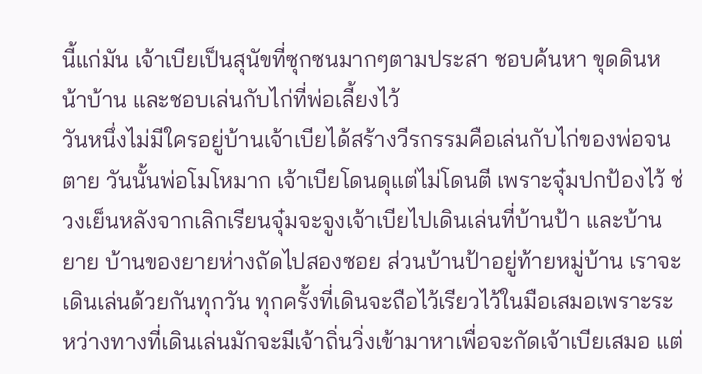นี้แก่มัน เจ้าเบียเป็นสุนัขที่ซุกซนมากๆตามประสา ชอบค้นหา ขุดดินหน้าบ้าน และชอบเล่นกับไก่ที่พ่อเลี้ยงไว้
วันหนึ่งไม่มีใครอยู่บ้านเจ้าเบียได้สร้างวีรกรรมคือเล่นกับไก่ของพ่อจนตาย วันนั้นพ่อโมโหมาก เจ้าเบียโดนดุแต่ไม่โดนตี เพราะจุ๋มปกป้องไว้ ช่วงเย็นหลังจากเลิกเรียนจุ๋มจะจูงเจ้าเบียไปเดินเล่นที่บ้านป้า และบ้านยาย บ้านของยายห่างถัดไปสองซอย ส่วนบ้านป้าอยู่ท้ายหมู่บ้าน เราจะเดินเล่นด้วยกันทุกวัน ทุกครั้งที่เดินจะถือไว้เรียวไว้ในมือเสมอเพราะระหว่างทางที่เดินเล่นมักจะมีเจ้าถิ่นวิ่งเข้ามาหาเพื่อจะกัดเจ้าเบียเสมอ แต่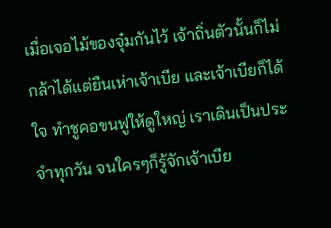เมื่อเจอไม้ของจุ๋มกันไว้ เจ้าถิ่นตัวนั้นก็ไม่กล้าได้แต่ยืนเห่าเจ้าเบีย และเจ้าเบียก็ได้ใจ ทำชูคอขนฟูให้ดูใหญ่ เราเดินเป็นประจำทุกวัน จนใครๆก็รู้จักเจ้าเบีย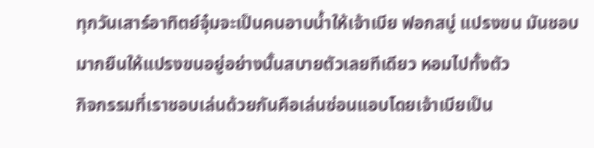ทุกวันเสาร์อาทิตย์จุ๋มจะเป็นคนอาบน้ำให้เจ้าเบีย ฟอกสบู่ แปรงขน มันชอบมากยืนให้แปรงขนอยู่อย่างนั้นสบายตัวเลยทีเดียว หอมไปทั้งตัว
กิจกรรมที่เราชอบเล่นด้วยกันคือเล่นซ่อนแอบโดยเจ้าเบียเป็น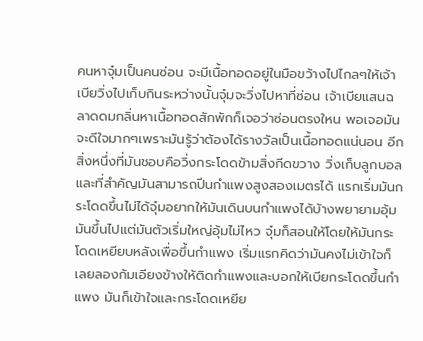คนหาจุ๋มเป็นคนซ่อน จะมีเนื้อทอดอยู่ในมือขว้างไปไกลๆให้เจ้าเบียวิ่งไปเก็บกินระหว่างนั้นจุ๋มจะวิ่งไปหาที่ซ่อน เจ้าเบียแสนฉลาดดมกลิ่นหาเนื้อทอดสักพักก็เจอว่าซ่อนตรงใหน พอเจอมันจะดีใจมากๆเพราะมันรู้ว่าต้องได้รางวัลเป็นเนื้อทอดแน่นอน อีกสิ่งหนึ่งที่มันชอบคือวิ่งกระโดดข้ามสิ่งกีดขวาง วิ่งเก็บลูกบอล และที่สำคัญมันสามารถปีนกำแพงสูงสองเมตรได้ แรกเริ่มมันกระโดดขึ้นไม่ได้จุ๋มอยากให้มันเดินบนกำแพงได้บ้างพยายามอุ้มมันขึ้นไปแต่มันตัวเริ่มใหญ่อุ้มไม่ไหว จุ๋มก็สอนให้โดยให้มันกระโดดเหยียบหลังเพื่อขึ้นกำแพง เริ่มแรกคิดว่ามันคงไม่เข้าใจก็เลยลองก้มเอียงข้างให้ติดกำแพงและบอกให้เบียกระโดดขึ้นกำแพง มันก็เข้าใจและกระโดดเหยีย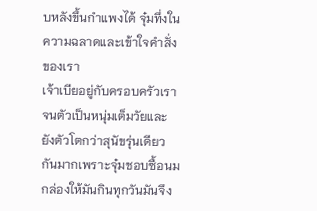บหลังขึ้นกำแพงได้ จุ๋มทึ่งในความฉลาดและเข้าใจคำสั่งของเรา
เจ้าเบียอยู่กับครอบครัวเราจนตัวเป็นหนุ่มเต็มวัยและยังตัวโตกว่าสุนัขรุ่นเดียวกันมากเพราะจุ๋มชอบซื้อนมกล่องให้มันกินทุกวันมันจึง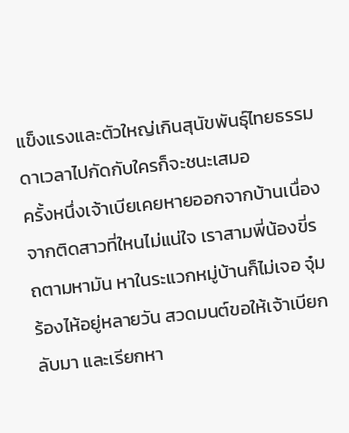แข็งแรงและตัวใหญ่เกินสุนัขพันธุ์ไทยธรรมดาเวลาไปกัดกับใครก็จะชนะเสมอ
ครั้งหนึ่งเจ้าเบียเคยหายออกจากบ้านเนื่องจากติดสาวที่ใหนไม่แน่ใจ เราสามพี่น้องขี่รถตามหามัน หาในระแวกหมู่บ้านก็ไม่เจอ จุ๋มร้องไห้อยู่หลายวัน สวดมนต์ขอให้เจ้าเบียกลับมา และเรียกหา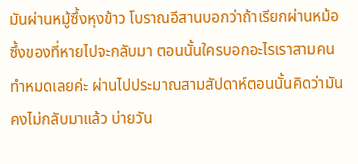มันผ่านหมู้ซึ้งหุงข้าว โบราณอีสานบอกว่าถ้าเรียกผ่านหม้อซึ้งของที่หายไปจะกลับมา ตอนนั้นใครบอกอะไรเราสามคนทำหมดเลยค่ะ ผ่านไปประมาณสามสัปดาห์ตอนนั้นคิดว่ามันคงไม่กลับมาแล้ว บ่ายวัน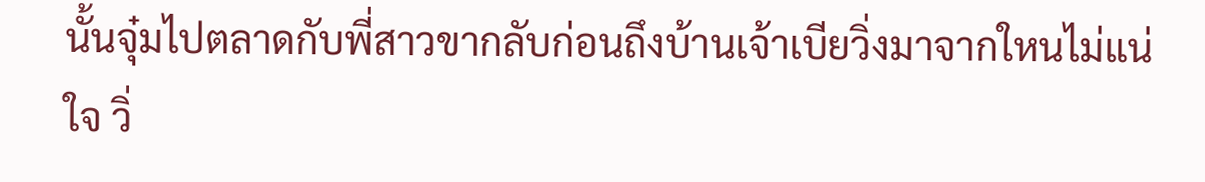นั้นจุ๋มไปตลาดกับพี่สาวขากลับก่อนถึงบ้านเจ้าเบียวิ่งมาจากใหนไม่แน่ใจ วิ่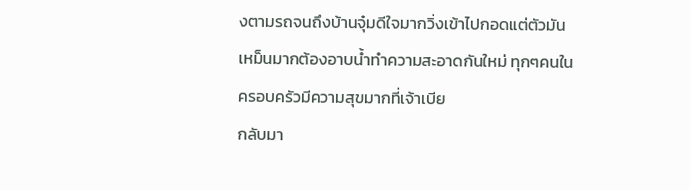งตามรถจนถึงบ้านจุ๋มดีใจมากวิ่งเข้าไปกอดแต่ตัวมันเหม็นมากต้องอาบน้ำทำความสะอาดกันใหม่ ทุกๆคนในครอบครัวมีความสุขมากที่เจ้าเบีย
กลับมา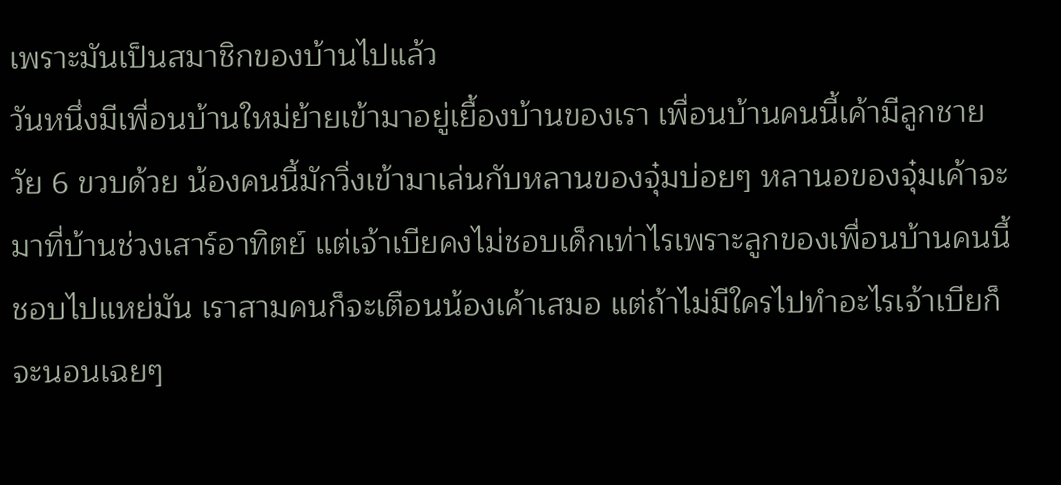เพราะมันเป็นสมาชิกของบ้านไปแล้ว
วันหนึ่งมีเพื่อนบ้านใหม่ย้ายเข้ามาอยู่เยื้องบ้านของเรา เพื่อนบ้านคนนี้เค้ามีลูกชายวัย 6 ขวบด้วย น้องคนนี้มักวิ่งเข้ามาเล่นกับหลานของจุ๋มบ่อยๆ หลานอของจุ๋มเค้าจะมาที่บ้านช่วงเสาร์อาทิตย์ แต่เจ้าเบียคงไม่ชอบเด็กเท่าไรเพราะลูกของเพื่อนบ้านคนนี้ชอบไปแหย่มัน เราสามคนก็จะเตือนน้องเค้าเสมอ แต่ถ้าไม่มีใครไปทำอะไรเจ้าเบียก็จะนอนเฉยๆ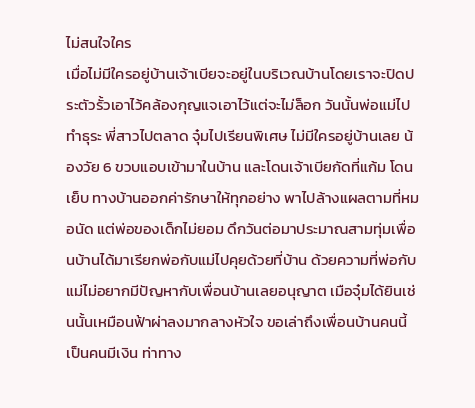ไม่สนใจใคร
เมื่อไม่มีใครอยู่บ้านเจ้าเบียจะอยู่ในบริเวณบ้านโดยเราจะปิดประตัวรั้วเอาไว้คล้องกุญแจเอาไว้แต่จะไม่ล็อก วันนั้นพ่อแม่ไปทำธุระ พี่สาวไปตลาด จุ๋มไปเรียนพิเศษ ไม่มีใครอยู่บ้านเลย น้องวัย 6 ขวบแอบเข้ามาในบ้าน และโดนเจ้าเบียกัดที่แก้ม โดนเย็บ ทางบ้านออกค่ารักษาให้ทุกอย่าง พาไปล้างแผลตามที่หมอนัด แต่พ่อของเด็กไม่ยอม ดึกวันต่อมาประมาณสามทุ่มเพื่อนบ้านได้มาเรียกพ่อกับแม่ไปคุยด้วยที่บ้าน ด้วยความที่พ่อกับแม่ไม่อยากมีปัญหากับเพื่อนบ้านเลยอนุญาต เมือจุ๋มได้ยินเช่นนั้นเหมือนฟ้าผ่าลงมากลางหัวใจ ขอเล่าถึงเพื่อนบ้านคนนี้เป็นคนมีเงิน ท่าทาง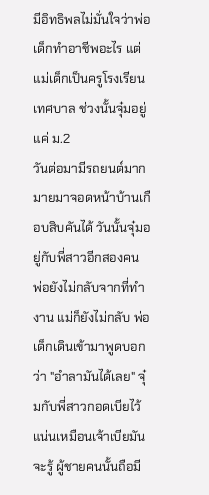มีอิทธิพลไม่มั่นใจว่าพ่อเด็กทำอาชีพอะไร แต่แม่เด็กเป็นครูโรงเรียนเทศบาล ช่วงนั้นจุ๋มอยู่แค่ ม.2
วันต่อมามีรถยนต์มากมายมาจอดหน้าบ้านเกือบสิบคันได้ วันนั้นจุ๋มอยู่กับพี่สาวอีกสองคน พ่อยังไม่กลับจากที่ทำงาน แม่ก็ยังไม่กลับ พ่อเด็กเดินเข้ามาพูดบอกว่า "อำลามันได้เลย" จุ๋มกับพี่สาวกอดเบียไว้แน่นเหมือนเจ้าเบียมันจะรู้ ผู้ชายคนนั้นถือมี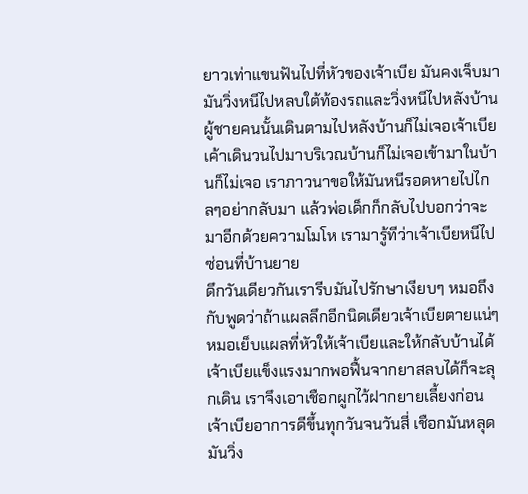ยาวเท่าแขนฟันไปที่หัวของเจ้าเบีย มันคงเจ็บมามันวิ่งหนีไปหลบใต้ท้องรถและวิ่งหนีไปหลังบ้าน ผู้ชายคนนั้นเดินตามไปหลังบ้านก็ไม่เจอเจ้าเบีย เค้าเดินวนไปมาบริเวณบ้านก็ไม่เจอเข้ามาในบ้านก็ไม่เจอ เราภาวนาขอให้มันหนีรอดหายไปไกลๆอย่ากลับมา แล้วพ่อเด็กก็กลับไปบอกว่าจะมาอีกด้วยความโมโห เรามารู้ทีว่าเจ้าเบียหนีไปซ่อนที่บ้านยาย
ดึกวันเดียวกันเรารีบมันไปรักษาเงียบๆ หมอถึงกับพูดว่าถ้าแผลลึกอีกนิดเดียวเจ้าเบียตายแน่ๆ หมอเย็บแผลที่หัวให้เจ้าเบียและให้กลับบ้านได้ เจ้าเบียแข็งแรงมากพอฟื้นจากยาสลบได้ก็จะลุกเดิน เราจึงเอาเชือกผูกไว้ฝากยายเลี้ยงก่อน เจ้าเบียอาการดีขึ้นทุกวันจนวันสี่ เชือกมันหลุดมันวิ่ง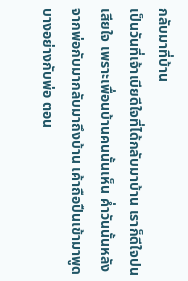กลับมาที่บ้าน
เป็นวันที่เจ้าเบียดีใจที่ได้กลับมาบ้าน เราก็ดีใจปนเสียใจ เพราะเพื่อนบ้านคนนั้นเห็น ค่ำวันนั้นหลังจากพ่อกับมากลับมาถึงบ้าน เค้าถือปืนเข้ามาพูดบางอย่างกับพ่อ ตอน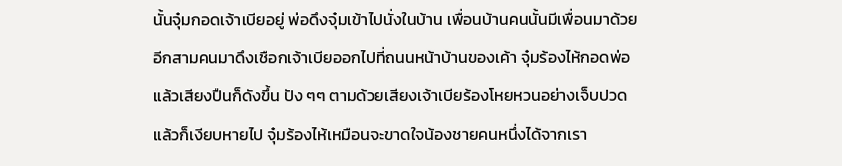นั้นจุ๋มกอดเจ้าเบียอยู่ พ่อดึงจุ๋มเข้าไปนั่งในบ้าน เพื่อนบ้านคนนั้นมีเพื่อนมาด้วยอีกสามคนมาดึงเชือกเจ้าเบียออกไปที่ถนนหน้าบ้านของเค้า จุ๋มร้องไห้กอดพ่อ แล้วเสียงปืนก็ดังขึ้น ปัง ๆๆ ตามด้วยเสียงเจ้าเบียร้องโหยหวนอย่างเจ็บปวด แล้วก็เงียบหายไป จุ๋มร้องไห้เหมือนจะขาดใจน้องชายคนหนึ่งได้จากเรา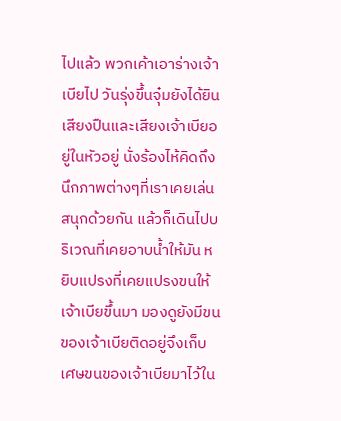ไปแล้ว พวกเค้าเอาร่างเจ้าเบียไป วันรุ่งขึ้นจุ๋มยังได้ยินเสียงปืนและเสียงเจ้าเบียอยู่ในหัวอยู่ นั่งร้องไห้คิดถึงนึกภาพต่างๆที่เราเคยเล่นสนุกด้วยกัน แล้วก็เดินไปบริเวณที่เคยอาบน้ำให้มัน หยิบแปรงที่เคยแปรงขนให้เจ้าเบียขึ้นมา มองดูยังมีขนของเจ้าเบียติดอยู่จึงเก็บเศษขนของเจ้าเบียมาไว้ใน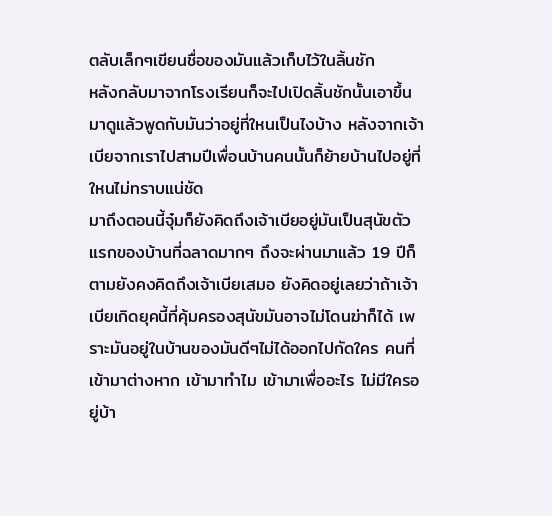ตลับเล็กๆเขียนชื่อของมันแล้วเก็บไว้ในลิ้นชัก
หลังกลับมาจากโรงเรียนก็จะไปเปิดลิ้นชักนั้นเอาขึ้นมาดูแล้วพูดกับมันว่าอยู่ที่ใหนเป็นไงบ้าง หลังจากเจ้าเบียจากเราไปสามปีเพื่อนบ้านคนนั้นก็ย้ายบ้านไปอยู่ที่ใหนไม่ทราบแน่ชัด
มาถึงตอนนี้จุ๋มก็ยังคิดถึงเจ้าเบียอยู่มันเป็นสุนัขตัวแรกของบ้านที่ฉลาดมากๆ ถึงจะผ่านมาแล้ว 19 ปีก็ตามยังคงคิดถึงเจ้าเบียเสมอ ยังคิดอยู่เลยว่าถ้าเจ้าเบียเกิดยุคนี้ที่คุ้มครองสุนัขมันอาจไม่โดนฆ่าก็ได้ เพราะมันอยู่ในบ้านของมันดีๆไม่ได้ออกไปกัดใคร คนที่เข้ามาต่างหาก เข้ามาทำไม เข้ามาเพื่ออะไร ไม่มีใครอยู่บ้า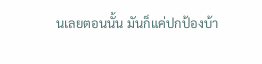นเลยตอนนั้น มันก็แค่ปกป้องบ้า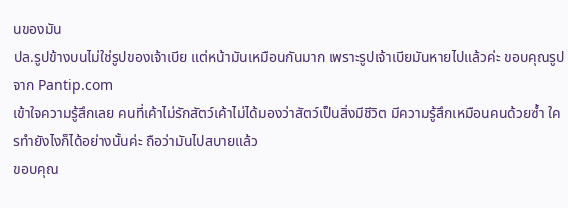นของมัน
ปล.รูปข้างบนไม่ใช่รูปของเจ้าเบีย แต่หน้ามันเหมือนกันมาก เพราะรูปเจ้าเบียมันหายไปแล้วค่ะ ขอบคุณรูปจาก Pantip.com
เข้าใจความรู้สึกเลย คนที่เค้าไม่รักสัตว์เค้าไม่ได้มองว่าสัตว์เป็นสิ่งมีชีวิต มีความรู้สึกเหมือนคนด้วยซ้ำ ใครทำยังไงก็ได้อย่างนั้นค่ะ ถือว่ามันไปสบายแล้ว
ขอบคุณ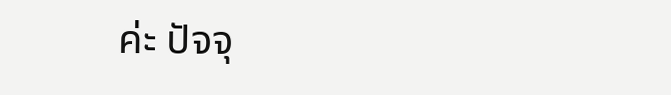ค่ะ ปัจจุ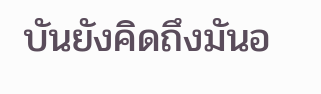บันยังคิดถึงมันอ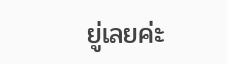ยู่เลยค่ะ